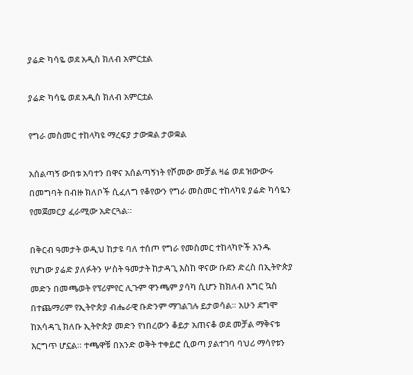ያሬድ ካሳዬ ወደ አዲስ ክለብ አምርቷል

ያሬድ ካሳዬ ወደ አዲስ ክለብ አምርቷል

የግራ መስመር ተከላካዩ ማረፍያ ታውቋል ታወቋል

አሰልጣኝ ውበቱ አባተን በዋና አሰልጣኝነት የሾመው መቻል ዛሬ ወደ ዝውውሩ በመግባት በብዙ ክለቦች ሲፈለግ የቆየውን የግራ መስመር ተከላካዩ ያሬድ ካሳዬን የመጀመርያ ፈራሚው አድርጓል።

በቅርብ ዓመታት ወዲህ ከታዩ ባለ ተሰጦ የግራ የመስመር ተከላካዮች አንዱ የሆነው ያሬድ ያለፉትን ሦስት ዓመታት ከታዳጊ እስከ ዋናው ቡደን ድረስ በኢትዮጵያ መድን በመጫወት የፕሪምየር ሊጉም ዋንጫም ያሳካ ሲሆን ከክለብ እግር ኳስ በተጨማሪም የኢትዮጵያ ብሔራዊ ቡድንም ማገልገሉ ይታወሳል። አሁን ደግሞ ከአሳዳጊ ክለቡ ኢትዮጵያ መድን የነበረውን ቆይታ አጠናቆ ወደ መቻል ማቅናቱ እርግጥ ሆኗል። ተጫዋቹ በአንድ ወቅት ተቀይሮ ሲወጣ ያልተገባ ባህሪ ማሳየቱን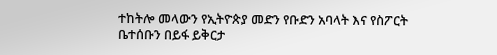ተከትሎ መላውን የኢትዮጵያ መድን የቡድን አባላት እና የስፖርት ቤተሰቡን በይፋ ይቅርታ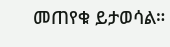መጠየቁ ይታወሳል።